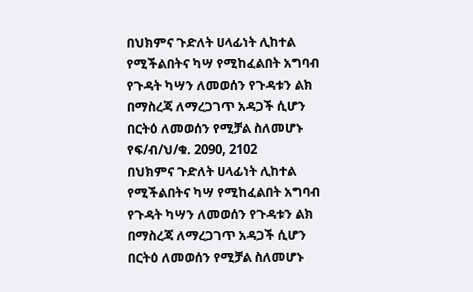በህክምና ጉድለት ሀላፊነት ሊከተል የሚችልበትና ካሣ የሚከፈልበት አግባብ የጉዳት ካሣን ለመወሰን የጉዳቱን ልክ በማስረጃ ለማረጋገጥ አዳጋች ሲሆን በርትዕ ለመወሰን የሚቻል ስለመሆኑ የፍ/ብ/ህ/ቁ. 2090, 2102
በህክምና ጉድለት ሀላፊነት ሊከተል የሚችልበትና ካሣ የሚከፈልበት አግባብ የጉዳት ካሣን ለመወሰን የጉዳቱን ልክ በማስረጃ ለማረጋገጥ አዳጋች ሲሆን በርትዕ ለመወሰን የሚቻል ስለመሆኑ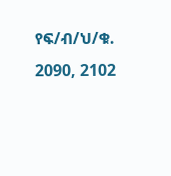የፍ/ብ/ህ/ቁ. 2090, 2102